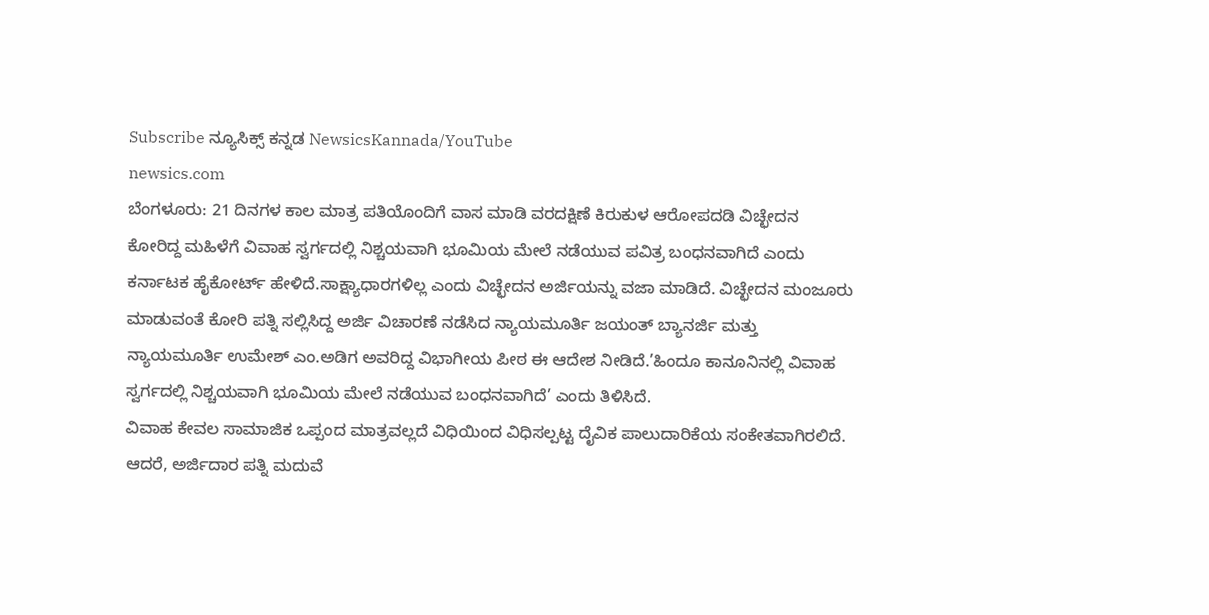Subscribe ನ್ಯೂಸಿಕ್ಸ್ ಕನ್ನಡ NewsicsKannada/YouTube
newsics.com
ಬೆಂಗಳೂರು: 21 ದಿನಗಳ ಕಾಲ ಮಾತ್ರ ಪತಿಯೊಂದಿಗೆ ವಾಸ ಮಾಡಿ ವರದಕ್ಷಿಣೆ ಕಿರುಕುಳ ಆರೋಪದಡಿ ವಿಚ್ಛೇದನ ಕೋರಿದ್ದ ಮಹಿಳೆಗೆ ವಿವಾಹ ಸ್ವರ್ಗದಲ್ಲಿ ನಿಶ್ಚಯವಾಗಿ ಭೂಮಿಯ ಮೇಲೆ ನಡೆಯುವ ಪವಿತ್ರ ಬಂಧನವಾಗಿದೆ ಎಂದು ಕರ್ನಾಟಕ ಹೈಕೋರ್ಟ್ ಹೇಳಿದೆ.ಸಾಕ್ಷ್ಯಾಧಾರಗಳಿಲ್ಲ ಎಂದು ವಿಚ್ಛೇದನ ಅರ್ಜಿಯನ್ನು ವಜಾ ಮಾಡಿದೆ. ವಿಚ್ಛೇದನ ಮಂಜೂರು ಮಾಡುವಂತೆ ಕೋರಿ ಪತ್ನಿ ಸಲ್ಲಿಸಿದ್ದ ಅರ್ಜಿ ವಿಚಾರಣೆ ನಡೆಸಿದ ನ್ಯಾಯಮೂರ್ತಿ ಜಯಂತ್ ಬ್ಯಾನರ್ಜಿ ಮತ್ತು ನ್ಯಾಯಮೂರ್ತಿ ಉಮೇಶ್ ಎಂ.ಅಡಿಗ ಅವರಿದ್ದ ವಿಭಾಗೀಯ ಪೀಠ ಈ ಆದೇಶ ನೀಡಿದೆ.’ಹಿಂದೂ ಕಾನೂನಿನಲ್ಲಿ ವಿವಾಹ ಸ್ವರ್ಗದಲ್ಲಿ ನಿಶ್ಚಯವಾಗಿ ಭೂಮಿಯ ಮೇಲೆ ನಡೆಯುವ ಬಂಧನವಾಗಿದೆ’ ಎಂದು ತಿಳಿಸಿದೆ.
ವಿವಾಹ ಕೇವಲ ಸಾಮಾಜಿಕ ಒಪ್ಪಂದ ಮಾತ್ರವಲ್ಲದೆ ವಿಧಿಯಿಂದ ವಿಧಿಸಲ್ಪಟ್ಟ ದೈವಿಕ ಪಾಲುದಾರಿಕೆಯ ಸಂಕೇತವಾಗಿರಲಿದೆ. ಆದರೆ, ಅರ್ಜಿದಾರ ಪತ್ನಿ ಮದುವೆ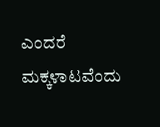ಎಂದರೆ ಮಕ್ಕಳಾಟವೆಂದು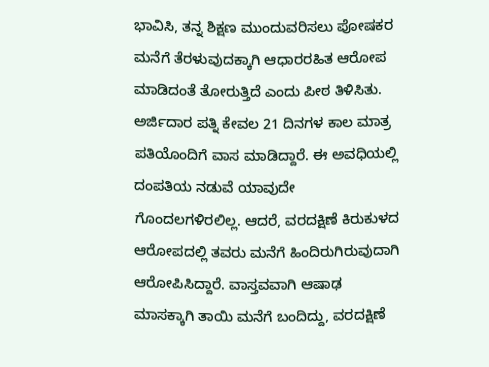ಭಾವಿಸಿ, ತನ್ನ ಶಿಕ್ಷಣ ಮುಂದುವರಿಸಲು ಪೋಷಕರ ಮನೆಗೆ ತೆರಳುವುದಕ್ಕಾಗಿ ಆಧಾರರಹಿತ ಆರೋಪ ಮಾಡಿದಂತೆ ತೋರುತ್ತಿದೆ ಎಂದು ಪೀಠ ತಿಳಿಸಿತು.
ಅರ್ಜಿದಾರ ಪತ್ನಿ ಕೇವಲ 21 ದಿನಗಳ ಕಾಲ ಮಾತ್ರ ಪತಿಯೊಂದಿಗೆ ವಾಸ ಮಾಡಿದ್ದಾರೆ. ಈ ಅವಧಿಯಲ್ಲಿ ದಂಪತಿಯ ನಡುವೆ ಯಾವುದೇ ಗೊಂದಲಗಳಿರಲಿಲ್ಲ. ಆದರೆ, ವರದಕ್ಷಿಣೆ ಕಿರುಕುಳದ ಆರೋಪದಲ್ಲಿ ತವರು ಮನೆಗೆ ಹಿಂದಿರುಗಿರುವುದಾಗಿ ಆರೋಪಿಸಿದ್ದಾರೆ. ವಾಸ್ತವವಾಗಿ ಆಷಾಢ ಮಾಸಕ್ಕಾಗಿ ತಾಯಿ ಮನೆಗೆ ಬಂದಿದ್ದು, ವರದಕ್ಷಿಣೆ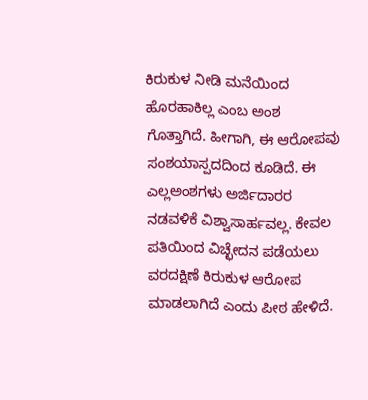ಕಿರುಕುಳ ನೀಡಿ ಮನೆಯಿಂದ ಹೊರಹಾಕಿಲ್ಲ ಎಂಬ ಅಂಶ ಗೊತ್ತಾಗಿದೆ. ಹೀಗಾಗಿ, ಈ ಆರೋಪವು ಸಂಶಯಾಸ್ಪದದಿಂದ ಕೂಡಿದೆ. ಈ ಎಲ್ಲಅಂಶಗಳು ಅರ್ಜಿದಾರರ ನಡವಳಿಕೆ ವಿಶ್ವಾಸಾರ್ಹವಲ್ಲ. ಕೇವಲ ಪತಿಯಿಂದ ವಿಚ್ಛೇದನ ಪಡೆಯಲು ವರದಕ್ಷಿಣೆ ಕಿರುಕುಳ ಆರೋಪ ಮಾಡಲಾಗಿದೆ ಎಂದು ಪೀಠ ಹೇಳಿದೆ.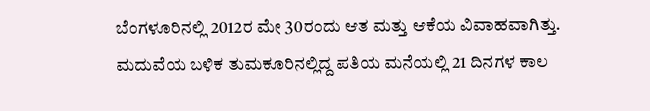ಬೆಂಗಳೂರಿನಲ್ಲಿ 2012ರ ಮೇ 30ರಂದು ಆತ ಮತ್ತು ಆಕೆಯ ವಿವಾಹವಾಗಿತ್ತು. ಮದುವೆಯ ಬಳಿಕ ತುಮಕೂರಿನಲ್ಲಿದ್ದ ಪತಿಯ ಮನೆಯಲ್ಲಿ 21 ದಿನಗಳ ಕಾಲ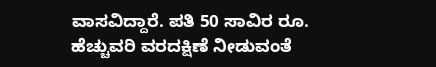ವಾಸವಿದ್ದಾರೆ. ಪತಿ 50 ಸಾವಿರ ರೂ. ಹೆಚ್ಚುವರಿ ವರದಕ್ಷಿಣೆ ನೀಡುವಂತೆ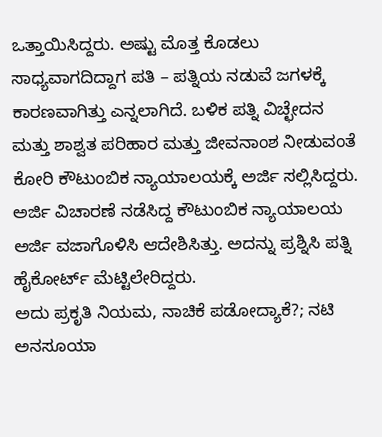ಒತ್ತಾಯಿಸಿದ್ದರು. ಅಷ್ಟು ಮೊತ್ತ ಕೊಡಲು ಸಾಧ್ಯವಾಗದಿದ್ದಾಗ ಪತಿ – ಪತ್ನಿಯ ನಡುವೆ ಜಗಳಕ್ಕೆ ಕಾರಣವಾಗಿತ್ತು ಎನ್ನಲಾಗಿದೆ. ಬಳಿಕ ಪತ್ನಿ ವಿಚ್ಛೇದನ ಮತ್ತು ಶಾಶ್ವತ ಪರಿಹಾರ ಮತ್ತು ಜೀವನಾಂಶ ನೀಡುವಂತೆ ಕೋರಿ ಕೌಟುಂಬಿಕ ನ್ಯಾಯಾಲಯಕ್ಕೆ ಅರ್ಜಿ ಸಲ್ಲಿಸಿದ್ದರು. ಅರ್ಜಿ ವಿಚಾರಣೆ ನಡೆಸಿದ್ದ ಕೌಟುಂಬಿಕ ನ್ಯಾಯಾಲಯ ಅರ್ಜಿ ವಜಾಗೊಳಿಸಿ ಆದೇಶಿಸಿತ್ತು. ಅದನ್ನು ಪ್ರಶ್ನಿಸಿ ಪತ್ನಿ ಹೈಕೋರ್ಟ್ ಮೆಟ್ಟಿಲೇರಿದ್ದರು.
ಅದು ಪ್ರಕೃತಿ ನಿಯಮ, ನಾಚಿಕೆ ಪಡೋದ್ಯಾಕೆ?; ನಟಿ ಅನಸೂಯಾ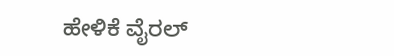ಹೇಳಿಕೆ ವೈರಲ್